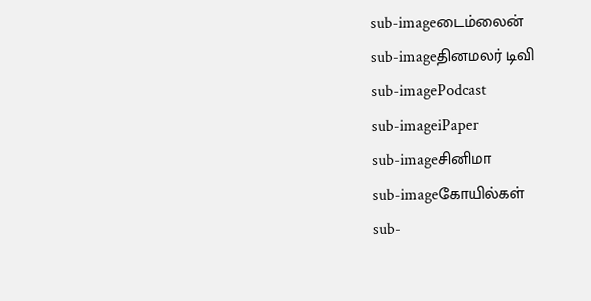sub-imageடைம்லைன்
sub-imageதினமலர் டிவி
sub-imagePodcast
sub-imageiPaper
sub-imageசினிமா
sub-imageகோயில்கள்
sub-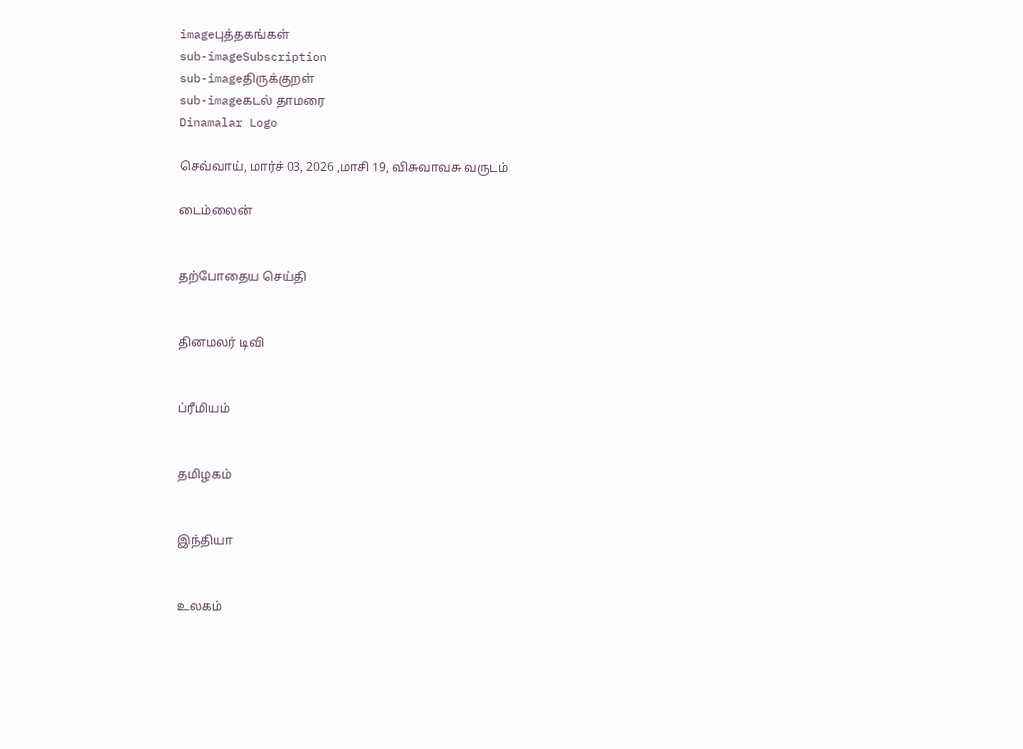imageபுத்தகங்கள்
sub-imageSubscription
sub-imageதிருக்குறள்
sub-imageகடல் தாமரை
Dinamalar Logo

செவ்வாய், மார்ச் 03, 2026 ,மாசி 19, விசுவாவசு வருடம்

டைம்லைன்


தற்போதைய செய்தி


தினமலர் டிவி


ப்ரீமியம்


தமிழகம்


இந்தியா


உலகம்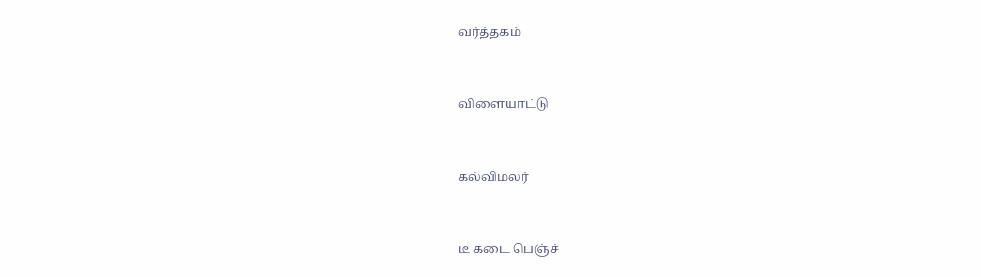வர்த்தகம்


விளையாட்டு


கல்விமலர்


டீ கடை பெஞ்ச்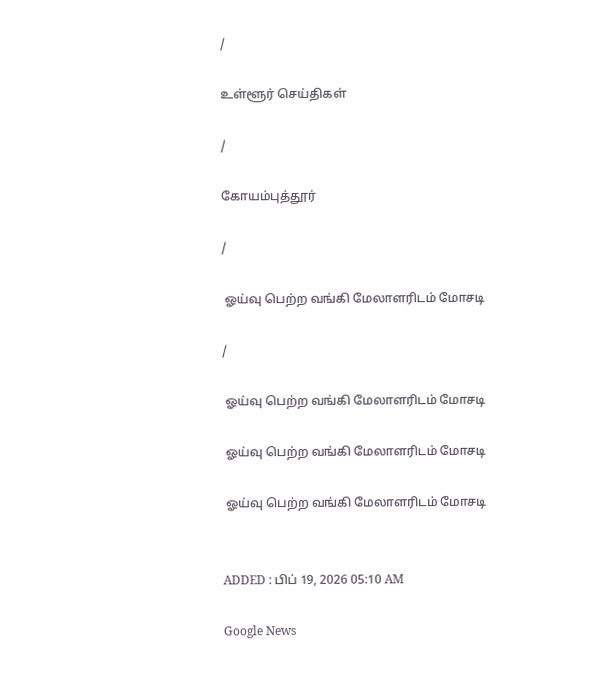/

உள்ளூர் செய்திகள்

/

கோயம்புத்தூர்

/

 ஓய்வு பெற்ற வங்கி மேலாளரிடம் மோசடி

/

 ஓய்வு பெற்ற வங்கி மேலாளரிடம் மோசடி

 ஓய்வு பெற்ற வங்கி மேலாளரிடம் மோசடி

 ஓய்வு பெற்ற வங்கி மேலாளரிடம் மோசடி


ADDED : பிப் 19, 2026 05:10 AM

Google News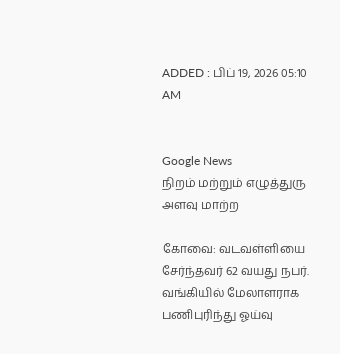ADDED : பிப் 19, 2026 05:10 AM


Google News
நிறம் மற்றும் எழுத்துரு அளவு மாற்ற

கோவை: வடவள்ளியை சேர்ந்தவர் 62 வயது நபர். வங்கியில் மேலாளராக பணிபுரிந்து ஓய்வு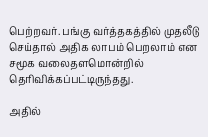பெற்றவர். பங்கு வர்த்தகத்தில் முதலீடு செய்தால் அதிக லாபம் பெறலாம் என சமூக வலைதளமொன்றில் தெரிவிக்கப்பட்டிருந்தது.

அதில்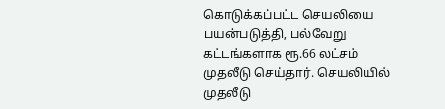கொடுக்கப்பட்ட செயலியை பயன்படுத்தி, பல்வேறு கட்டங்களாக ரூ.66 லட்சம் முதலீடு செய்தார். செயலியில் முதலீடு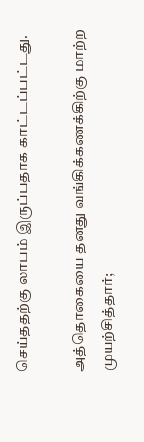செய்ததற்கு லாபம் இருப்பதாக காட்டப்பட்டது.

அத்தொகையை தனது வங்கிக்கணக்கிற்கு மாற்ற முயற்சித்தார்;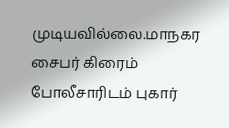முடியவில்லை.மாநகர சைபர் கிரைம் போலீசாரிடம் புகார்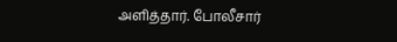அளித்தார். போலீசார்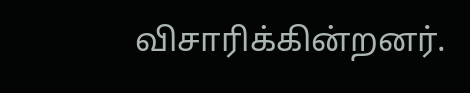விசாரிக்கின்றனர்.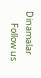Dinamalar
      Follow us